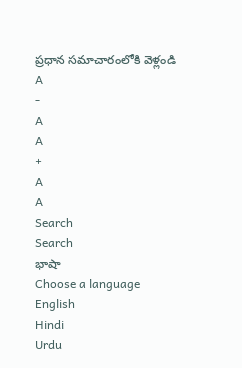ప్రధాన సమాచారంలోకి వెళ్లండి
A
-
A
A
+
A
A
Search
Search
భాషా
Choose a language
English
Hindi
Urdu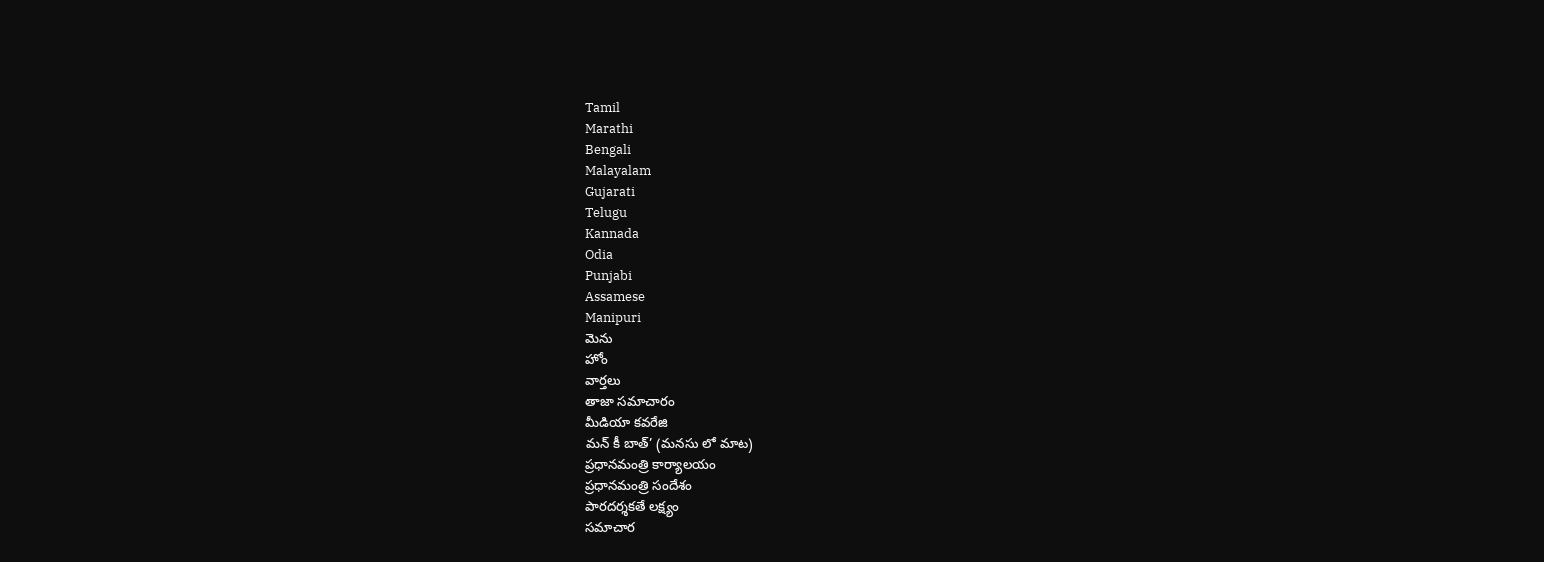Tamil
Marathi
Bengali
Malayalam
Gujarati
Telugu
Kannada
Odia
Punjabi
Assamese
Manipuri
మెను
హోం
వార్తలు
తాజా సమాచారం
మీడియా కవరేజి
మన్ కీ బాత్’ (మనసు లో మాట)
ప్రధానమంత్రి కార్యాలయం
ప్రధానమంత్రి సందేశం
పారదర్శకతే లక్ష్యం
సమాచార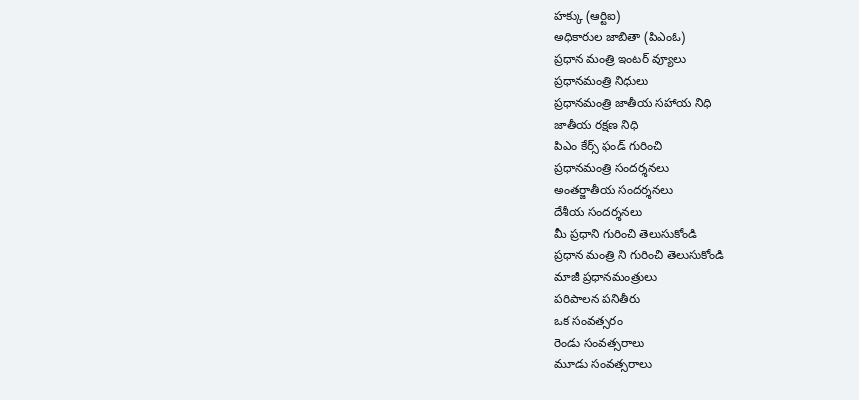హక్కు (ఆర్టిఐ)
అధికారుల జాబితా (పిఎంఓ)
ప్రధాన మంత్రి ఇంటర్ వ్యూలు
ప్రధానమంత్రి నిధులు
ప్రధానమంత్రి జాతీయ సహాయ నిధి
జాతీయ రక్షణ నిధి
పిఎం కేర్స్ ఫండ్ గురించి
ప్రధానమంత్రి సందర్శనలు
అంతర్జాతీయ సందర్శనలు
దేశీయ సందర్శనలు
మీ ప్రధాని గురించి తెలుసుకోండి
ప్రధాన మంత్రి ని గురించి తెలుసుకోండి
మాజీ ప్రధానమంత్రులు
పరిపాలన పనితీరు
ఒక సంవత్సరం
రెండు సంవత్సరాలు
మూడు సంవత్సరాలు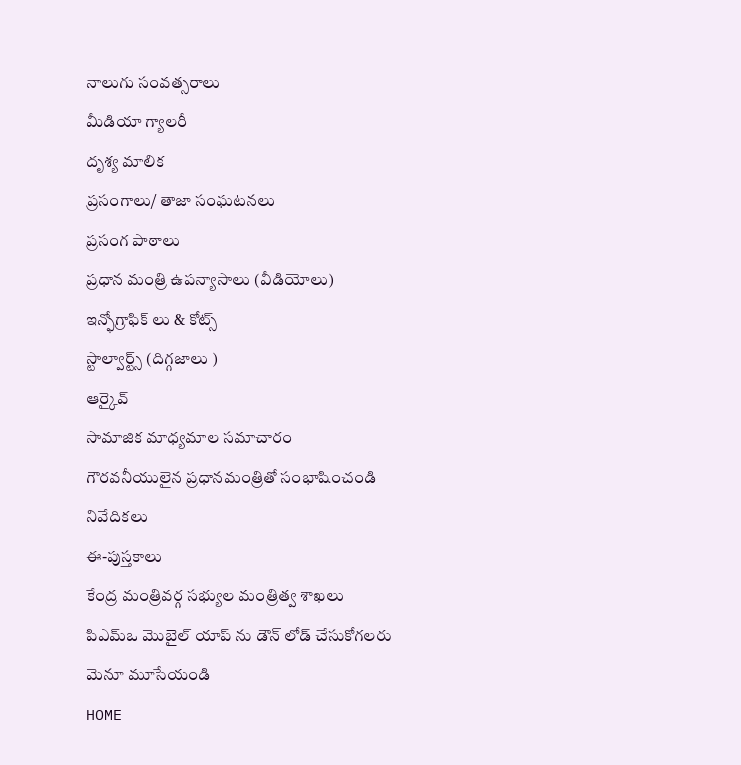నాలుగు సంవత్సరాలు
మీడియా గ్యాలరీ
దృశ్య మాలిక
ప్రసంగాలు/ తాజా సంఘటనలు
ప్రసంగ పాఠాలు
ప్రధాన మంత్రి ఉపన్యాసాలు (వీడియోలు)
ఇన్ఫోగ్రాఫిక్ లు & కోట్స్
స్టాల్వార్ట్స్ (దిగ్గజాలు )
ఆర్కైవ్
సామాజిక మాధ్యమాల సమాచారం
గౌరవనీయులైన ప్రధానమంత్రితో సంభాషించండి
నివేదికలు
ఈ-పుస్తకాలు
కేంద్ర మంత్రివర్గ సభ్యుల మంత్రిత్వ శాఖలు
పిఎమ్ఒ మొబైల్ యాప్ ను డౌన్ లోడ్ చేసుకోగలరు
మెనూ మూసేయండి
HOME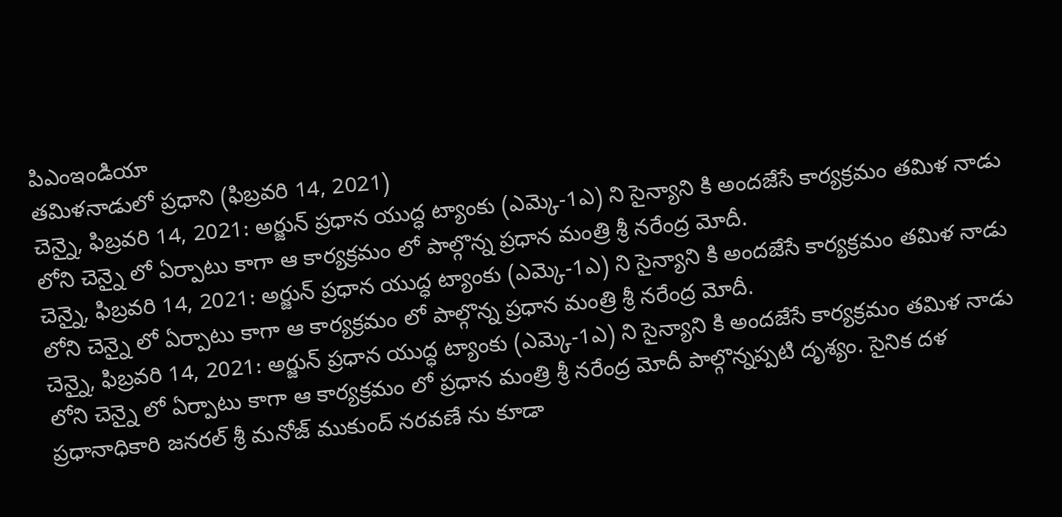పిఎంఇండియా
తమిళనాడులో ప్రధాని (ఫిబ్రవరి 14, 2021)
చెన్నై, ఫిబ్రవరి 14, 2021: అర్జున్ ప్రధాన యుద్ధ ట్యాంకు (ఎమ్కె-1ఎ) ని సైన్యాని కి అందజేసే కార్యక్రమం తమిళ నాడు లోని చెన్నై లో ఏర్పాటు కాగా ఆ కార్యక్రమం లో పాల్గొన్న ప్రధాన మంత్రి శ్రీ నరేంద్ర మోదీ.
చెన్నై, ఫిబ్రవరి 14, 2021: అర్జున్ ప్రధాన యుద్ధ ట్యాంకు (ఎమ్కె-1ఎ) ని సైన్యాని కి అందజేసే కార్యక్రమం తమిళ నాడు లోని చెన్నై లో ఏర్పాటు కాగా ఆ కార్యక్రమం లో పాల్గొన్న ప్రధాన మంత్రి శ్రీ నరేంద్ర మోదీ.
చెన్నై, ఫిబ్రవరి 14, 2021: అర్జున్ ప్రధాన యుద్ధ ట్యాంకు (ఎమ్కె-1ఎ) ని సైన్యాని కి అందజేసే కార్యక్రమం తమిళ నాడు లోని చెన్నై లో ఏర్పాటు కాగా ఆ కార్యక్రమం లో ప్రధాన మంత్రి శ్రీ నరేంద్ర మోదీ పాల్గొన్నప్పటి దృశ్యం. సైనిక దళ ప్రధానాధికారి జనరల్ శ్రీ మనోజ్ ముకుంద్ నరవణే ను కూడా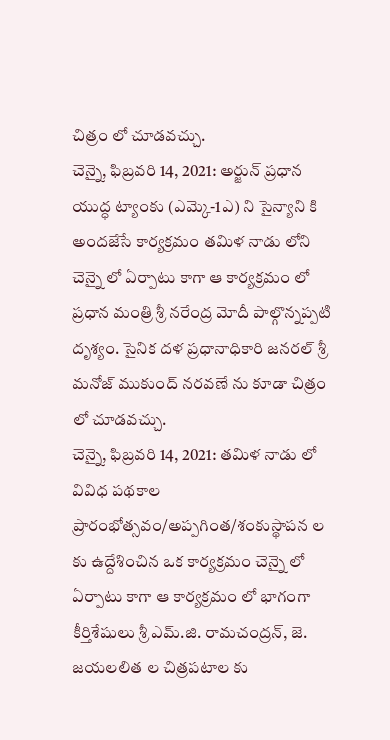చిత్రం లో చూడవచ్చు.
చెన్నై, ఫిబ్రవరి 14, 2021: అర్జున్ ప్రధాన యుద్ధ ట్యాంకు (ఎమ్కె-1ఎ) ని సైన్యాని కి అందజేసే కార్యక్రమం తమిళ నాడు లోని చెన్నై లో ఏర్పాటు కాగా ఆ కార్యక్రమం లో ప్రధాన మంత్రి శ్రీ నరేంద్ర మోదీ పాల్గొన్నప్పటి దృశ్యం. సైనిక దళ ప్రధానాధికారి జనరల్ శ్రీ మనోజ్ ముకుంద్ నరవణే ను కూడా చిత్రం లో చూడవచ్చు.
చెన్నై, ఫిబ్రవరి 14, 2021: తమిళ నాడు లో వివిధ పథకాల ప్రారంభోత్సవం/అప్పగింత/శంకుస్థాపన ల కు ఉద్దేశించిన ఒక కార్యక్రమం చెన్నై లో ఏర్పాటు కాగా ఆ కార్యక్రమం లో భాగంగా కీర్తిశేషులు శ్రీ ఎమ్.జి. రామచంద్రన్, జె. జయలలిత ల చిత్రపటాల కు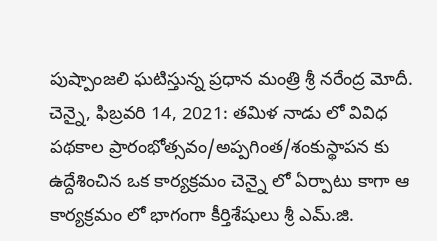పుష్పాంజలి ఘటిస్తున్న ప్రధాన మంత్రి శ్రీ నరేంద్ర మోదీ.
చెన్నై, ఫిబ్రవరి 14, 2021: తమిళ నాడు లో వివిధ పథకాల ప్రారంభోత్సవం/అప్పగింత/శంకుస్థాపన కు ఉద్దేశించిన ఒక కార్యక్రమం చెన్నై లో ఏర్పాటు కాగా ఆ కార్యక్రమం లో భాగంగా కీర్తిశేషులు శ్రీ ఎమ్.జి.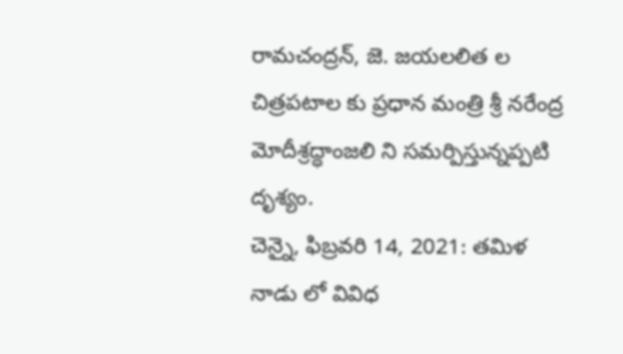రామచంద్రన్, జె. జయలలిత ల చిత్రపటాల కు ప్రధాన మంత్రి శ్రీ నరేంద్ర మోదీశ్రద్ధాంజలి ని సమర్పిస్తున్నప్పటి దృశ్యం.
చెన్నై, ఫిబ్రవరి 14, 2021: తమిళ నాడు లో వివిధ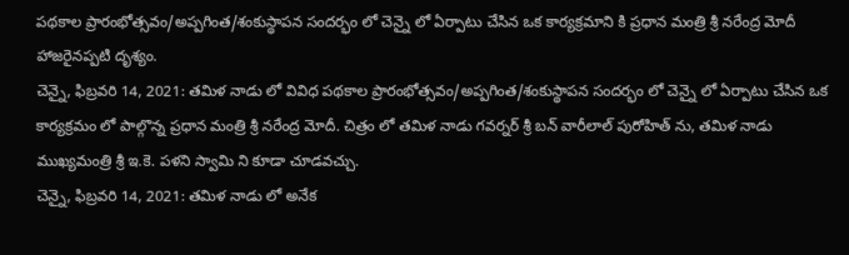పథకాల ప్రారంభోత్సవం/అప్పగింత/శంకుస్థాపన సందర్భం లో చెన్నై లో ఏర్పాటు చేసిన ఒక కార్యక్రమాని కి ప్రధాన మంత్రి శ్రీ నరేంద్ర మోదీ హాజరైనప్పటి దృశ్యం.
చెన్నై, ఫిబ్రవరి 14, 2021: తమిళ నాడు లో వివిధ పథకాల ప్రారంభోత్సవం/అప్పగింత/శంకుస్థాపన సందర్భం లో చెన్నై లో ఏర్పాటు చేసిన ఒక కార్యక్రమం లో పాల్గొన్న ప్రధాన మంత్రి శ్రీ నరేంద్ర మోదీ. చిత్రం లో తమిళ నాడు గవర్నర్ శ్రీ బన్ వారీలాల్ పురోహిత్ ను, తమిళ నాడు ముఖ్యమంత్రి శ్రీ ఇ.కె. పళని స్వామి ని కూడా చూడవచ్చు.
చెన్నై, ఫిబ్రవరి 14, 2021: తమిళ నాడు లో అనేక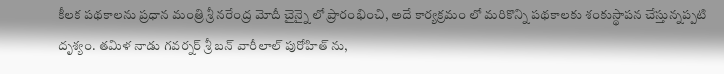కీలక పథకాలను ప్రధాన మంత్రి శ్రీ నరేంద్ర మోదీ చైన్నై లో ప్రారంభించి, అదే కార్యక్రమం లో మరికొన్ని పథకాలకు శంకుస్థాపన చేస్తున్నప్పటి దృశ్యం. తమిళ నాడు గవర్నర్ శ్రీ బన్ వారీలాల్ పురోహిత్ ను,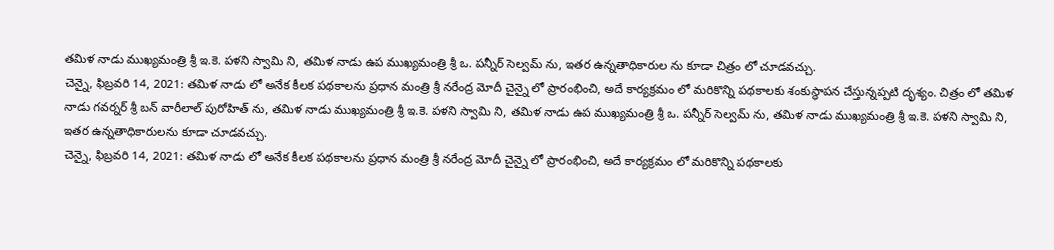తమిళ నాడు ముఖ్యమంత్రి శ్రీ ఇ.కె. పళని స్వామి ని, తమిళ నాడు ఉప ముఖ్యమంత్రి శ్రీ ఒ. పన్నీర్ సెల్వమ్ ను, ఇతర ఉన్నతాధికారుల ను కూడా చిత్రం లో చూడవచ్చు.
చెన్నై, ఫిబ్రవరి 14, 2021: తమిళ నాడు లో అనేక కీలక పథకాలను ప్రధాన మంత్రి శ్రీ నరేంద్ర మోదీ చైన్నై లో ప్రారంభించి, అదే కార్యక్రమం లో మరికొన్ని పథకాలకు శంకుస్థాపన చేస్తున్నప్పటి దృశ్యం. చిత్రం లో తమిళ నాడు గవర్నర్ శ్రీ బన్ వారీలాల్ పురోహిత్ ను, తమిళ నాడు ముఖ్యమంత్రి శ్రీ ఇ.కె. పళని స్వామి ని, తమిళ నాడు ఉప ముఖ్యమంత్రి శ్రీ ఒ. పన్నీర్ సెల్వమ్ ను, తమిళ నాడు ముఖ్యమంత్రి శ్రీ ఇ.కె. పళని స్వామి ని, ఇతర ఉన్నతాధికారులను కూడా చూడవచ్చు.
చెన్నై, ఫిబ్రవరి 14, 2021: తమిళ నాడు లో అనేక కీలక పథకాలను ప్రధాన మంత్రి శ్రీ నరేంద్ర మోదీ చైన్నై లో ప్రారంభించి, అదే కార్యక్రమం లో మరికొన్ని పథకాలకు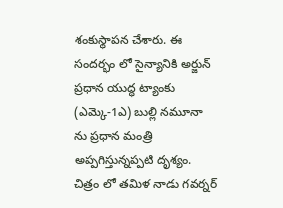శంకుస్థాపన చేశారు. ఈ సందర్భం లో సైన్యానికి అర్జున్ ప్రధాన యుద్ధ ట్యాంకు (ఎమ్కె-1ఎ) బుల్లి నమూనా ను ప్రధాన మంత్రి అప్పగిస్తున్నప్పటి దృశ్యం. చిత్రం లో తమిళ నాడు గవర్నర్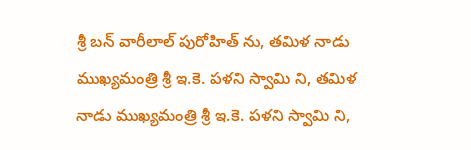శ్రీ బన్ వారీలాల్ పురోహిత్ ను, తమిళ నాడు ముఖ్యమంత్రి శ్రీ ఇ.కె. పళని స్వామి ని, తమిళ నాడు ముఖ్యమంత్రి శ్రీ ఇ.కె. పళని స్వామి ని,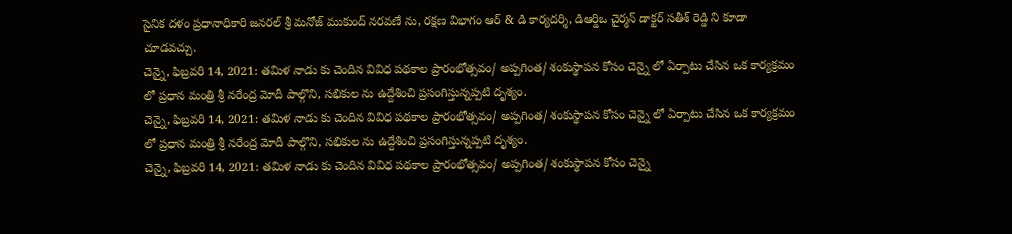సైనిక దళం ప్రధానాధికారి జనరల్ శ్రీ మనోజ్ ముకుంద్ నరవణే ను, రక్షణ విభాగం ఆర్ & డి కార్యదర్శి, డిఆర్డిఒ చైర్మన్ డాక్టర్ సతీశ్ రెడ్డి ని కూడా చూడవచ్చు.
చెన్నై, ఫిబ్రవరి 14, 2021: తమిళ నాడు కు చెందిన వివిధ పథకాల ప్రారంభోత్సవం/ అప్పగింత/ శంకుస్థాపన కోసం చెన్నై లో ఏర్పాటు చేసిన ఒక కార్యక్రమం లో ప్రధాన మంత్రి శ్రీ నరేంద్ర మోదీ పాల్గొని, సభికుల ను ఉద్దేశించి ప్రసంగిస్తున్నప్పటి దృశ్యం.
చెన్నై, ఫిబ్రవరి 14, 2021: తమిళ నాడు కు చెందిన వివిధ పథకాల ప్రారంభోత్సవం/ అప్పగింత/ శంకుస్థాపన కోసం చెన్నై లో ఏర్పాటు చేసిన ఒక కార్యక్రమం లో ప్రధాన మంత్రి శ్రీ నరేంద్ర మోదీ పాల్గొని, సభికుల ను ఉద్దేశించి ప్రసంగిస్తున్నప్పటి దృశ్యం.
చెన్నై, ఫిబ్రవరి 14, 2021: తమిళ నాడు కు చెందిన వివిధ పథకాల ప్రారంభోత్సవం/ అప్పగింత/ శంకుస్థాపన కోసం చెన్నై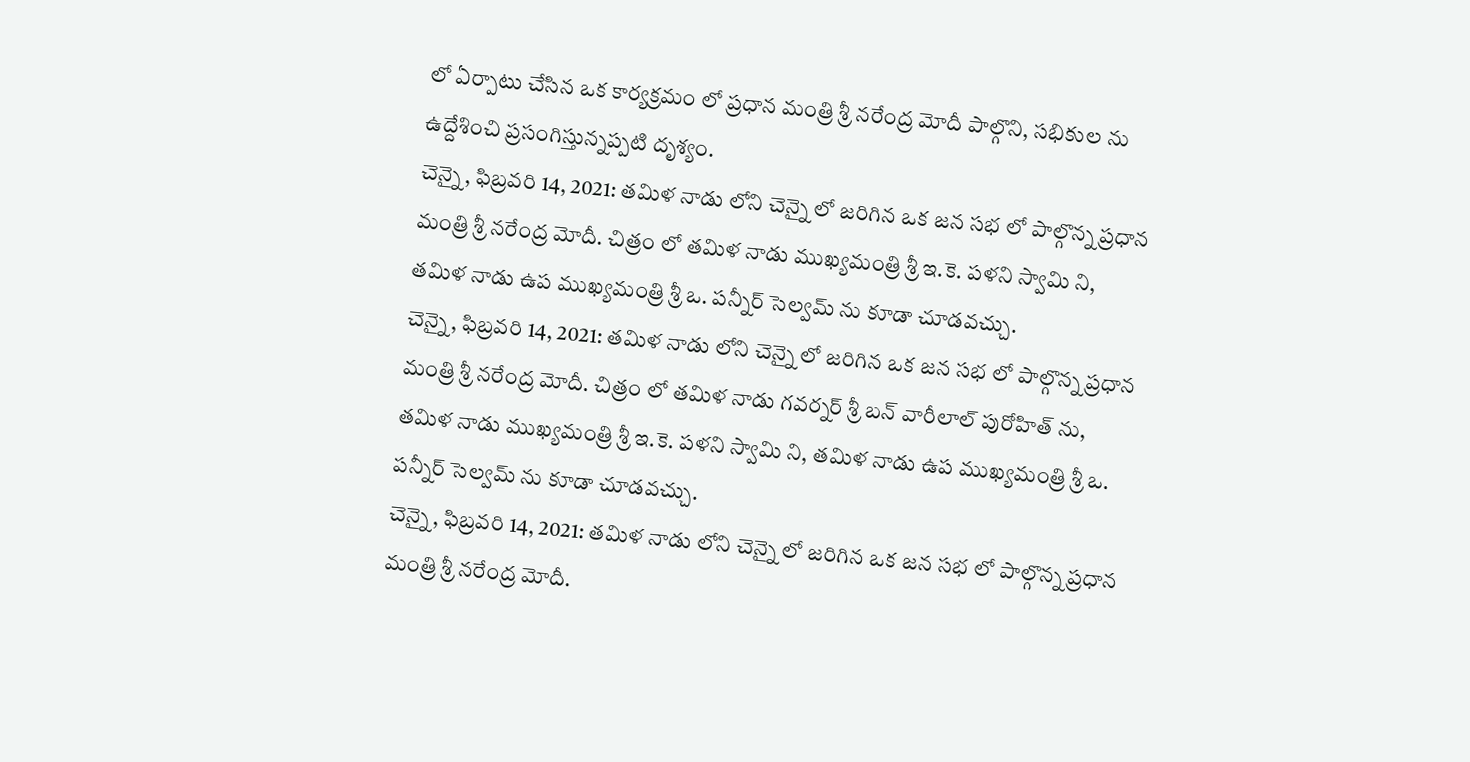లో ఏర్పాటు చేసిన ఒక కార్యక్రమం లో ప్రధాన మంత్రి శ్రీ నరేంద్ర మోదీ పాల్గొని, సభికుల ను ఉద్దేశించి ప్రసంగిస్తున్నప్పటి దృశ్యం.
చెన్నై, ఫిబ్రవరి 14, 2021: తమిళ నాడు లోని చెన్నై లో జరిగిన ఒక జన సభ లో పాల్గొన్న ప్రధాన మంత్రి శ్రీ నరేంద్ర మోదీ. చిత్రం లో తమిళ నాడు ముఖ్యమంత్రి శ్రీ ఇ.కె. పళని స్వామి ని, తమిళ నాడు ఉప ముఖ్యమంత్రి శ్రీ ఒ. పన్నీర్ సెల్వమ్ ను కూడా చూడవచ్చు.
చెన్నై, ఫిబ్రవరి 14, 2021: తమిళ నాడు లోని చెన్నై లో జరిగిన ఒక జన సభ లో పాల్గొన్న ప్రధాన మంత్రి శ్రీ నరేంద్ర మోదీ. చిత్రం లో తమిళ నాడు గవర్నర్ శ్రీ బన్ వారీలాల్ పురోహిత్ ను, తమిళ నాడు ముఖ్యమంత్రి శ్రీ ఇ.కె. పళని స్వామి ని, తమిళ నాడు ఉప ముఖ్యమంత్రి శ్రీ ఒ. పన్నీర్ సెల్వమ్ ను కూడా చూడవచ్చు.
చెన్నై, ఫిబ్రవరి 14, 2021: తమిళ నాడు లోని చెన్నై లో జరిగిన ఒక జన సభ లో పాల్గొన్న ప్రధాన మంత్రి శ్రీ నరేంద్ర మోదీ.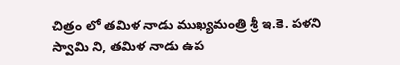చిత్రం లో తమిళ నాడు ముఖ్యమంత్రి శ్రీ ఇ.కె. పళని స్వామి ని, తమిళ నాడు ఉప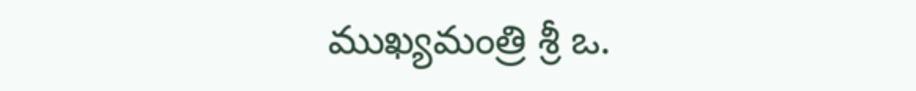ముఖ్యమంత్రి శ్రీ ఒ.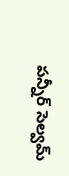పన్నీర్ సెల్వమ్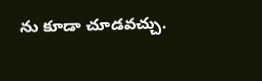ను కూడా చూడవచ్చు.